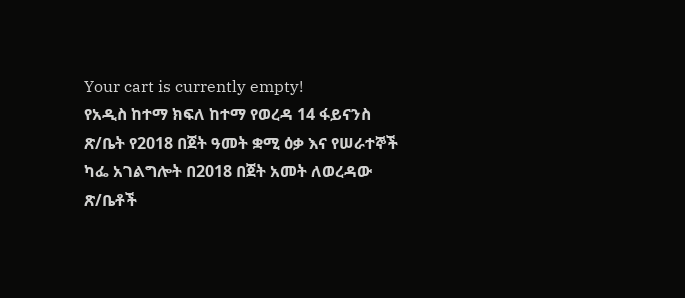Your cart is currently empty!
የአዲስ ከተማ ክፍለ ከተማ የወረዳ 14 ፋይናንስ ጽ/ቤት የ2018 በጀት ዓመት ቋሚ ዕቃ እና የሠራተኞች ካፌ አገልግሎት በ2018 በጀት አመት ለወረዳው ጽ/ቤቶች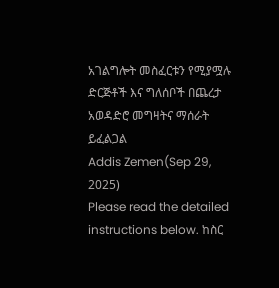አገልግሎት መስፈርቱን የሚያሟሉ ድርጅቶች እና ግለሰቦች በጨረታ አወዳድሮ መግዛትና ማሰራት ይፈልጋል
Addis Zemen(Sep 29, 2025)
Please read the detailed instructions below. ከስር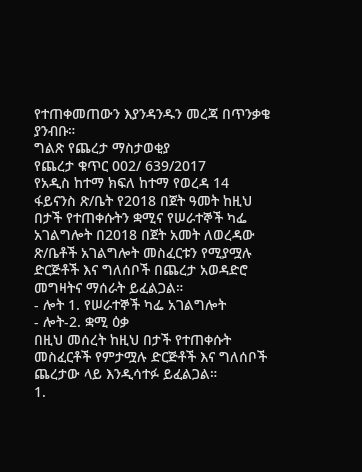የተጠቀመጠውን እያንዳንዱን መረጃ በጥንቃቄ ያንብቡ።
ግልጽ የጨረታ ማስታወቂያ
የጨረታ ቁጥር 002/ 639/2017
የአዲስ ከተማ ክፍለ ከተማ የወረዳ 14 ፋይናንስ ጽ/ቤት የ2018 በጀት ዓመት ከዚህ በታች የተጠቀሱትን ቋሚና የሠራተኞች ካፌ አገልግሎት በ2018 በጀት አመት ለወረዳው ጽ/ቤቶች አገልግሎት መስፈርቱን የሚያሟሉ ድርጅቶች እና ግለሰቦች በጨረታ አወዳድሮ መግዛትና ማሰራት ይፈልጋል።
- ሎት 1. የሠራተኞች ካፌ አገልግሎት
- ሎት-2. ቋሚ ዕቃ
በዚህ መሰረት ከዚህ በታች የተጠቀሱት መስፈርቶች የምታሟሉ ድርጅቶች እና ግለሰቦች ጨረታው ላይ እንዲሳተፉ ይፈልጋል።
1.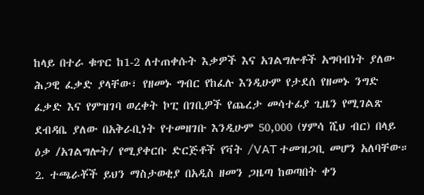ከላይ በተራ ቁጥር ከ1-2 ለተጠቀሱት እቃዎች እና አገልግሎቶች አግባብነት ያለው ሕጋዊ ፈቃድ ያላቸው፣ የዘመኑ ግብር የከፈሉ እንዲሁም የታደሰ የዘመኑ ንግድ ፈቃድ እና የምዝገባ ወረቀት ኮፒ በገቢዎች የጨረታ መሳተፊያ ጊዜን የሚገልጽ ደብዳቤ ያለው በአቅራቢነት የተመዘገቡ እንዲሁም 50,000 (ሃምሳ ሺህ ብር) በላይ ዕቃ /አገልግሎት/ የሚያቀርቡ ድርጅቶች የቫት /VAT ተመዝጋቢ መሆን አለባቸው።
2. ተጫራቾች ይህን ማስታወቂያ በአዲስ ዘመን ጋዜጣ ከወጣበት ቀን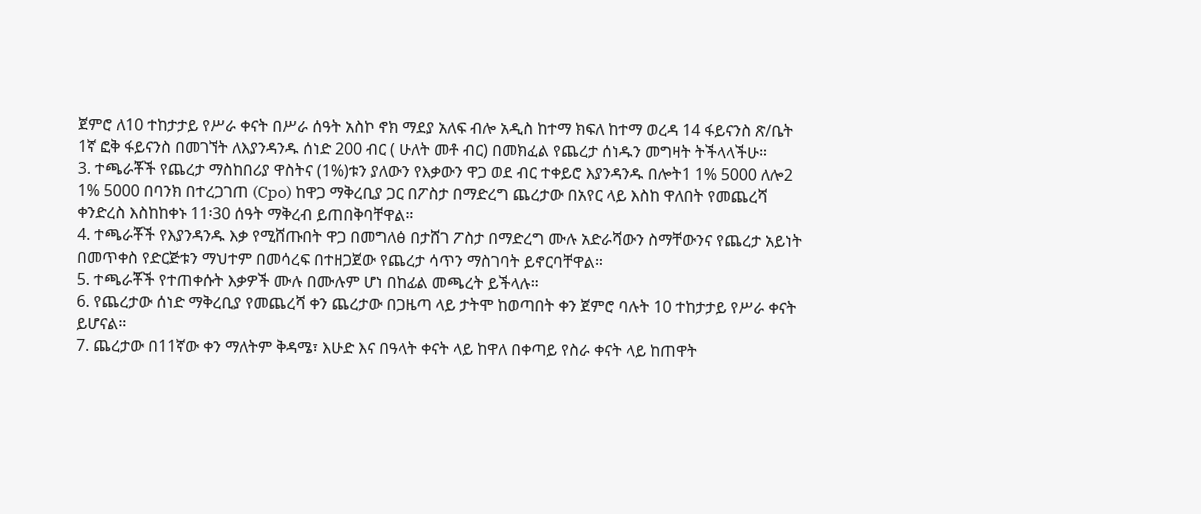ጀምሮ ለ10 ተከታታይ የሥራ ቀናት በሥራ ሰዓት አስኮ ኖክ ማደያ አለፍ ብሎ አዲስ ከተማ ክፍለ ከተማ ወረዳ 14 ፋይናንስ ጽ/ቤት 1ኛ ፎቅ ፋይናንስ በመገኘት ለእያንዳንዱ ሰነድ 200 ብር ( ሁለት መቶ ብር) በመክፈል የጨረታ ሰነዱን መግዛት ትችላላችሁ።
3. ተጫራቾች የጨረታ ማስከበሪያ ዋስትና (1%)ቱን ያለውን የእቃውን ዋጋ ወደ ብር ተቀይሮ እያንዳንዱ በሎት1 1% 5000 ለሎ2 1% 5000 በባንክ በተረጋገጠ (Cpo) ከዋጋ ማቅረቢያ ጋር በፖስታ በማድረግ ጨረታው በአየር ላይ እስከ ዋለበት የመጨረሻ ቀንድረስ እስከከቀኑ 11፡30 ሰዓት ማቅረብ ይጠበቅባቸዋል።
4. ተጫራቾች የእያንዳንዱ እቃ የሚሸጡበት ዋጋ በመግለፅ በታሸገ ፖስታ በማድረግ ሙሉ አድራሻውን ስማቸውንና የጨረታ አይነት በመጥቀስ የድርጅቱን ማህተም በመሳረፍ በተዘጋጀው የጨረታ ሳጥን ማስገባት ይኖርባቸዋል።
5. ተጫራቾች የተጠቀሱት እቃዎች ሙሉ በሙሉም ሆነ በከፊል መጫረት ይችላሉ።
6. የጨረታው ሰነድ ማቅረቢያ የመጨረሻ ቀን ጨረታው በጋዜጣ ላይ ታትሞ ከወጣበት ቀን ጀምሮ ባሉት 10 ተከታታይ የሥራ ቀናት ይሆናል።
7. ጨረታው በ11ኛው ቀን ማለትም ቅዳሜ፣ እሁድ እና በዓላት ቀናት ላይ ከዋለ በቀጣይ የስራ ቀናት ላይ ከጠዋት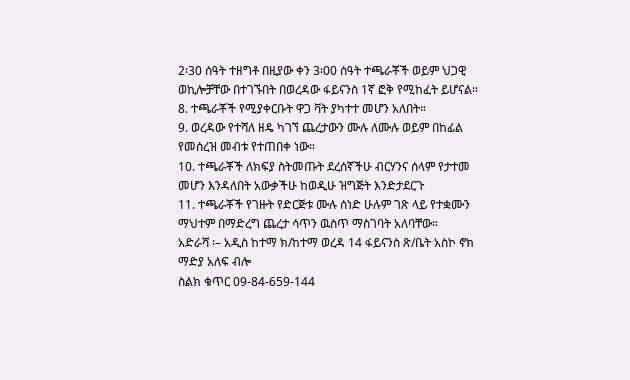2፡30 ሰዓት ተዘግቶ በዚያው ቀን 3፡00 ሰዓት ተጫራቾች ወይም ህጋዊ ወኪሎቻቸው በተገኙበት በወረዳው ፋይናንስ 1ኛ ፎቅ የሚከፈት ይሆናል።
8. ተጫራቾች የሚያቀርቡት ዋጋ ቫት ያካተተ መሆን አለበት።
9. ወረዳው የተሻለ ዘዴ ካገኘ ጨረታውን ሙሉ ለሙሉ ወይም በከፊል የመሰረዝ መብቱ የተጠበቀ ነው።
10. ተጫራቾች ለክፍያ ስትመጡት ደረሰኛችሁ ብርሃንና ሰላም የታተመ መሆን እንዳለበት አውቃችሁ ከወዲሁ ዝግጅት እንድታደርጉ
11. ተጫራቾች የገዙት የድርጅቱ ሙሉ ሰነድ ሁሉም ገጽ ላይ የተቋሙን ማህተም በማድረግ ጨረታ ሳጥን ዉስጥ ማስገባት አለባቸው።
አድራሻ ፡– አዲስ ከተማ ክ/ከተማ ወረዳ 14 ፋይናንስ ጽ/ቤት አስኮ ኖክ ማድያ አለፍ ብሎ
ስልክ ቁጥር 09-84-659-144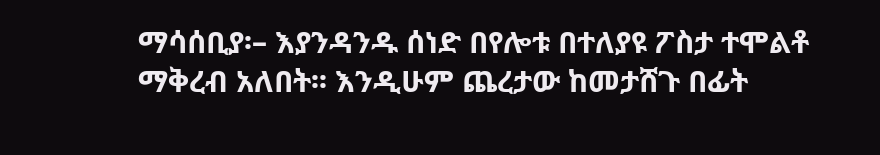ማሳሰቢያ፡– እያንዳንዱ ሰነድ በየሎቱ በተለያዩ ፖስታ ተሞልቶ ማቅረብ አለበት፡፡ እንዲሁም ጨረታው ከመታሸጉ በፊት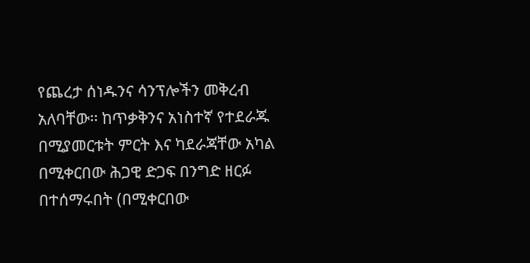የጨረታ ሰነዱንና ሳንፕሎችን መቅረብ አለባቸው፡፡ ከጥቃቅንና አነስተኛ የተደራጁ በሚያመርቱት ምርት እና ካደራጃቸው አካል በሚቀርበው ሕጋዊ ድጋፍ በንግድ ዘርፉ በተሰማሩበት (በሚቀርበው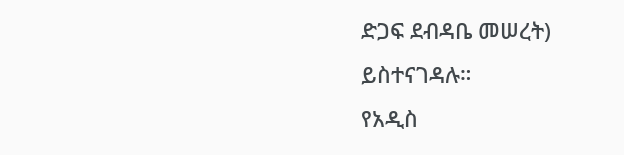ድጋፍ ደብዳቤ መሠረት) ይስተናገዳሉ።
የአዲስ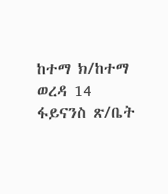ከተማ ክ/ከተማ ወረዳ 14 ፋይናንስ ጽ/ቤት